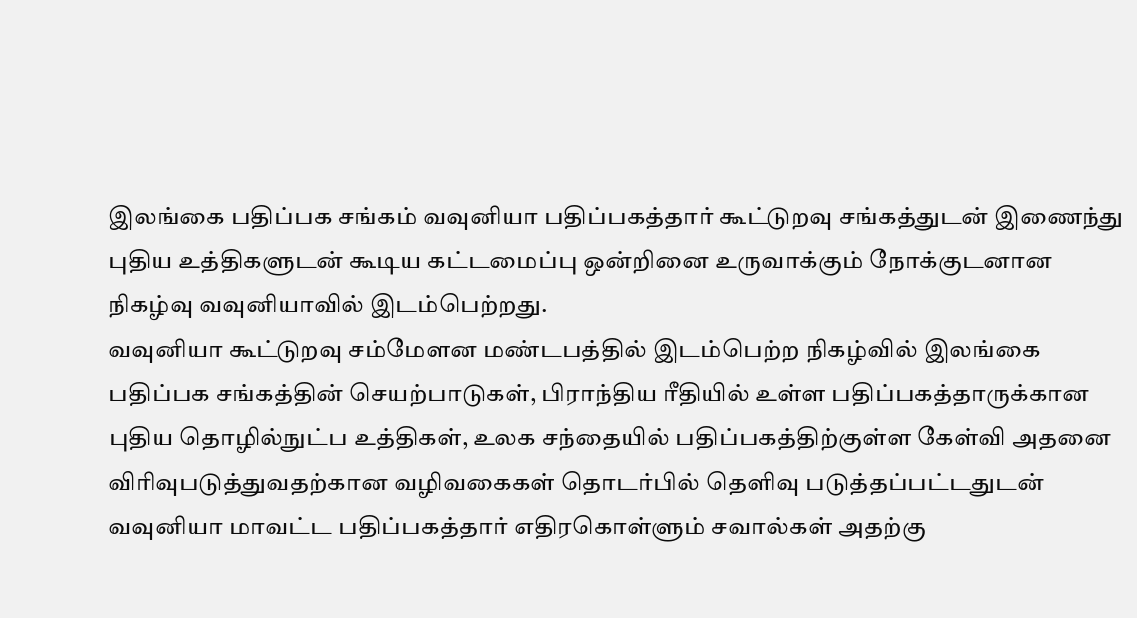இலங்கை பதிப்பக சங்கம் வவுனியா பதிப்பகத்தார் கூட்டுறவு சங்கத்துடன் இணைந்து புதிய உத்திகளுடன் கூடிய கட்டமைப்பு ஒன்றினை உருவாக்கும் நோக்குடனான நிகழ்வு வவுனியாவில் இடம்பெற்றது.
வவுனியா கூட்டுறவு சம்மேளன மண்டபத்தில் இடம்பெற்ற நிகழ்வில் இலங்கை பதிப்பக சங்கத்தின் செயற்பாடுகள், பிராந்திய ரீதியில் உள்ள பதிப்பகத்தாருக்கான புதிய தொழில்நுட்ப உத்திகள், உலக சந்தையில் பதிப்பகத்திற்குள்ள கேள்வி அதனை விரிவுபடுத்துவதற்கான வழிவகைகள் தொடர்பில் தெளிவு படுத்தப்பட்டதுடன் வவுனியா மாவட்ட பதிப்பகத்தார் எதிரகொள்ளும் சவால்கள் அதற்கு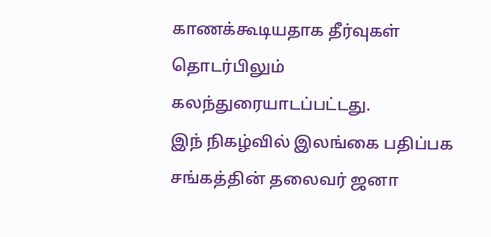காணக்கூடியதாக தீர்வுகள் தொடர்பிலும் கலந்துரையாடப்பட்டது.
இந் நிகழ்வில் இலங்கை பதிப்பக சங்கத்தின் தலைவர் ஜனா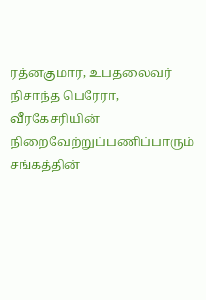ரத்னகுமார, உபதலைவர் நிசாந்த பெரேரா, வீரகேசரியின் நிறைவேற்றுப்பணிப்பாரும் சங்கத்தின்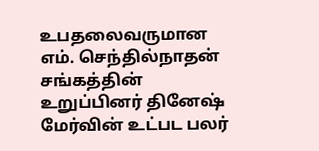உபதலைவருமான எம். செந்தில்நாதன் சங்கத்தின் உறுப்பினர் தினேஷ் மேர்வின் உட்பட பலர்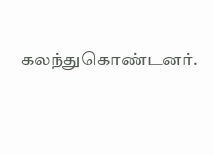கலந்துகொண்டனர்.